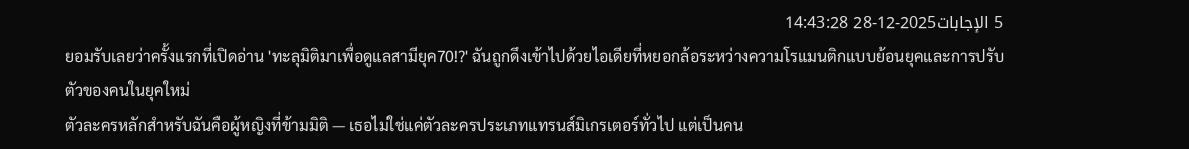5 الإجابات2025-12-28 14:43:28
ยอมรับเลยว่าครั้งแรกที่เปิดอ่าน 'ทะลุมิติมาเพื่อดูแลสามียุค70!?' ฉันถูกดึงเข้าไปด้วยไอเดียที่หยอกล้อระหว่างความโรแมนติกแบบย้อนยุคและการปรับตัวของคนในยุคใหม่
ตัวละครหลักสำหรับฉันคือผู้หญิงที่ข้ามมิติ — เธอไม่ใช่แค่ตัวละครประเภทแทรนส์มิเกรเตอร์ทั่วไป แต่เป็นคน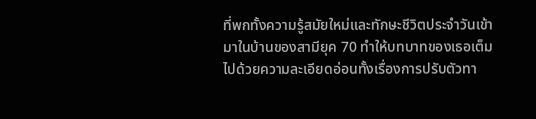ที่พกทั้งความรู้สมัยใหม่และทักษะชีวิตประจำวันเข้ามาในบ้านของสามียุค 70 ทำให้บทบาทของเธอเต็มไปด้วยความละเอียดอ่อนทั้งเรื่องการปรับตัวทา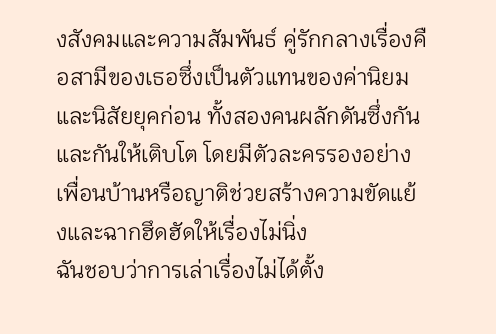งสังคมและความสัมพันธ์ คู่รักกลางเรื่องคือสามีของเธอซึ่งเป็นตัวแทนของค่านิยมและนิสัยยุคก่อน ทั้งสองคนผลักดันซึ่งกันและกันให้เติบโต โดยมีตัวละครรองอย่างเพื่อนบ้านหรือญาติช่วยสร้างความขัดแย้งและฉากฮึดฮัดให้เรื่องไม่นิ่ง
ฉันชอบว่าการเล่าเรื่องไม่ได้ตั้ง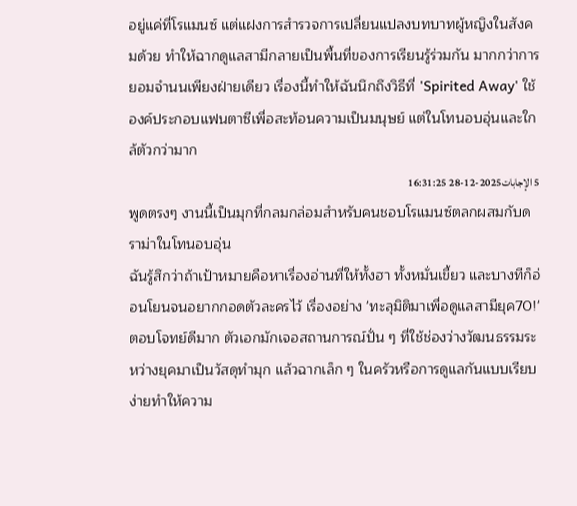อยู่แค่ที่โรแมนซ์ แต่แฝงการสำรวจการเปลี่ยนแปลงบทบาทผู้หญิงในสังคมด้วย ทำให้ฉากดูแลสามีกลายเป็นพื้นที่ของการเรียนรู้ร่วมกัน มากกว่าการยอมจำนนเพียงฝ่ายเดียว เรื่องนี้ทำให้ฉันนึกถึงวิธีที่ 'Spirited Away' ใช้องค์ประกอบแฟนตาซีเพื่อสะท้อนความเป็นมนุษย์ แต่ในโทนอบอุ่นและใกล้ตัวกว่ามาก
5 الإجابات2025-12-28 16:31:25
พูดตรงๆ งานนี้เป็นมุกที่กลมกล่อมสำหรับคนชอบโรแมนซ์ตลกผสมกับดราม่าในโทนอบอุ่น
ฉันรู้สึกว่าถ้าเป้าหมายคือหาเรื่องอ่านที่ให้ทั้งฮา ทั้งหมั่นเขี้ยว และบางทีก็อ่อนโยนจนอยากกอดตัวละครไว้ เรื่องอย่าง 'ทะลุมิติมาเพื่อดูแลสามียุค70!' ตอบโจทย์ดีมาก ตัวเอกมักเจอสถานการณ์ปั่น ๆ ที่ใช้ช่องว่างวัฒนธรรมระหว่างยุคมาเป็นวัสดุทำมุก แล้วฉากเล็ก ๆ ในครัวหรือการดูแลกันแบบเรียบง่ายทำให้ความ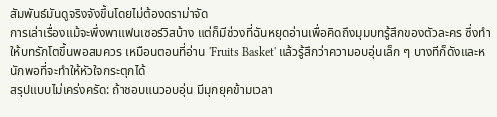สัมพันธ์มันดูจริงจังขึ้นโดยไม่ต้องดราม่าจัด
การเล่าเรื่องแม้จะพึ่งพาแฟนเซอร์วิสบ้าง แต่ก็มีช่วงที่ฉันหยุดอ่านเพื่อคิดถึงมุมบทรู้สึกของตัวละคร ซึ่งทำให้บทรักโตขึ้นพอสมควร เหมือนตอนที่อ่าน 'Fruits Basket' แล้วรู้สึกว่าความอบอุ่นเล็ก ๆ บางทีก็ดังและหนักพอที่จะทำให้หัวใจกระตุกได้
สรุปแบบไม่เคร่งครัด: ถ้าชอบแนวอบอุ่น มีมุกยุคข้ามเวลา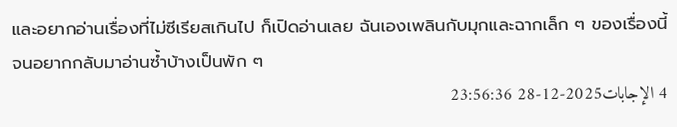และอยากอ่านเรื่องที่ไม่ซีเรียสเกินไป ก็เปิดอ่านเลย ฉันเองเพลินกับมุกและฉากเล็ก ๆ ของเรื่องนี้จนอยากกลับมาอ่านซ้ำบ้างเป็นพัก ๆ
4 الإجابات2025-12-28 23:56:36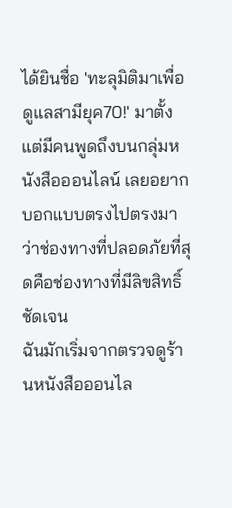ได้ยินชื่อ 'ทะลุมิติมาเพื่อดูแลสามียุค70!' มาตั้งแต่มีคนพูดถึงบนกลุ่มหนังสือออนไลน์ เลยอยากบอกแบบตรงไปตรงมาว่าช่องทางที่ปลอดภัยที่สุดคือช่องทางที่มีลิขสิทธิ์ชัดเจน
ฉันมักเริ่มจากตรวจดูร้านหนังสือออนไล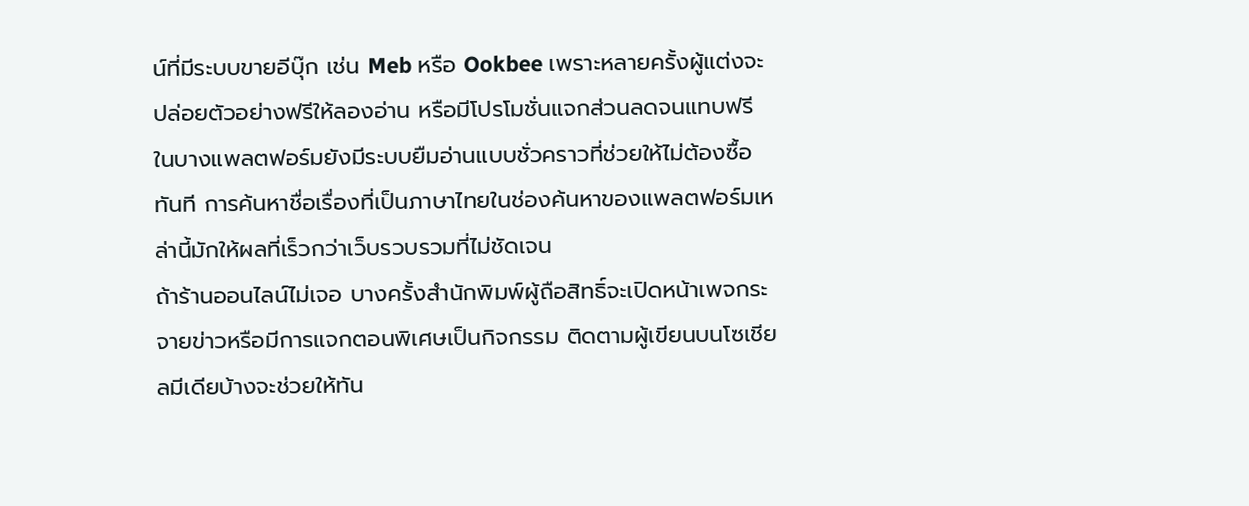น์ที่มีระบบขายอีบุ๊ก เช่น Meb หรือ Ookbee เพราะหลายครั้งผู้แต่งจะปล่อยตัวอย่างฟรีให้ลองอ่าน หรือมีโปรโมชั่นแจกส่วนลดจนแทบฟรี ในบางแพลตฟอร์มยังมีระบบยืมอ่านแบบชั่วคราวที่ช่วยให้ไม่ต้องซื้อทันที การค้นหาชื่อเรื่องที่เป็นภาษาไทยในช่องค้นหาของแพลตฟอร์มเหล่านี้มักให้ผลที่เร็วกว่าเว็บรวบรวมที่ไม่ชัดเจน
ถ้าร้านออนไลน์ไม่เจอ บางครั้งสำนักพิมพ์ผู้ถือสิทธิ์จะเปิดหน้าเพจกระจายข่าวหรือมีการแจกตอนพิเศษเป็นกิจกรรม ติดตามผู้เขียนบนโซเชียลมีเดียบ้างจะช่วยให้ทัน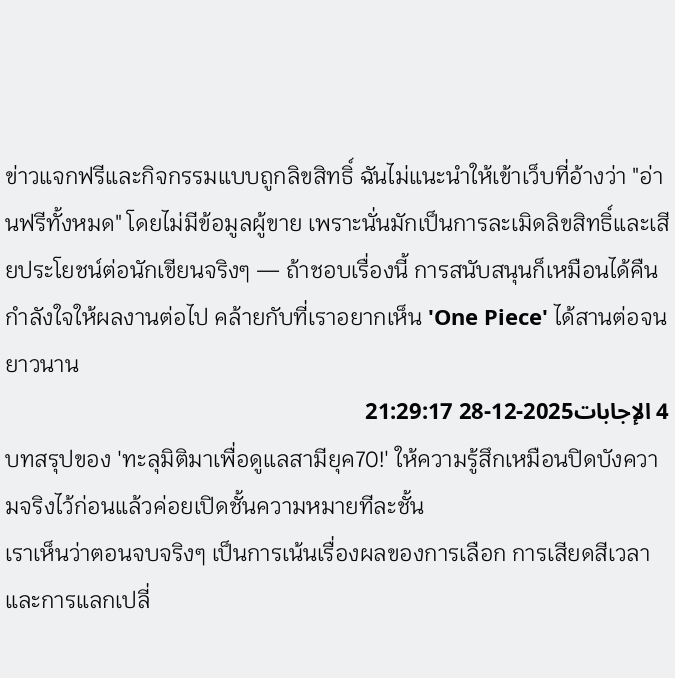ข่าวแจกฟรีและกิจกรรมแบบถูกลิขสิทธิ์ ฉันไม่แนะนำให้เข้าเว็บที่อ้างว่า "อ่านฟรีทั้งหมด" โดยไม่มีข้อมูลผู้ขาย เพราะนั่นมักเป็นการละเมิดลิขสิทธิ์และเสียประโยชน์ต่อนักเขียนจริงๆ — ถ้าชอบเรื่องนี้ การสนับสนุนก็เหมือนได้คืนกำลังใจให้ผลงานต่อไป คล้ายกับที่เราอยากเห็น 'One Piece' ได้สานต่อจนยาวนาน
4 الإجابات2025-12-28 21:29:17
บทสรุปของ 'ทะลุมิติมาเพื่อดูแลสามียุค70!' ให้ความรู้สึกเหมือนปิดบังความจริงไว้ก่อนแล้วค่อยเปิดชั้นความหมายทีละชั้น
เราเห็นว่าตอนจบจริงๆ เป็นการเน้นเรื่องผลของการเลือก การเสียดสีเวลา และการแลกเปลี่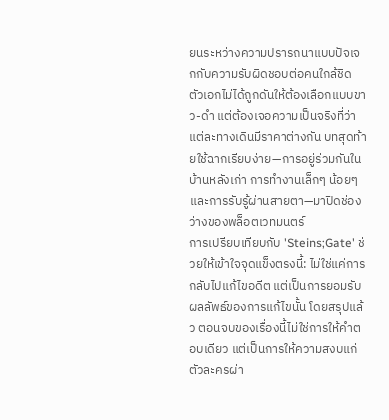ยนระหว่างความปรารถนาแบบปัจเจกกับความรับผิดชอบต่อคนใกล้ชิด ตัวเอกไม่ได้ถูกดันให้ต้องเลือกแบบขาว-ดำ แต่ต้องเจอความเป็นจริงที่ว่าแต่ละทางเดินมีราคาต่างกัน บทสุดท้ายใช้ฉากเรียบง่าย—การอยู่ร่วมกันในบ้านหลังเก่า การทำงานเล็กๆ น้อยๆ และการรับรู้ผ่านสายตา—มาปิดช่องว่างของพล็อตเวทมนตร์
การเปรียบเทียบกับ 'Steins;Gate' ช่วยให้เข้าใจจุดแข็งตรงนี้: ไม่ใช่แค่การกลับไปแก้ไขอดีต แต่เป็นการยอมรับผลลัพธ์ของการแก้ไขนั้น โดยสรุปแล้ว ตอนจบของเรื่องนี้ไม่ใช่การให้คำตอบเดียว แต่เป็นการให้ความสงบแก่ตัวละครผ่า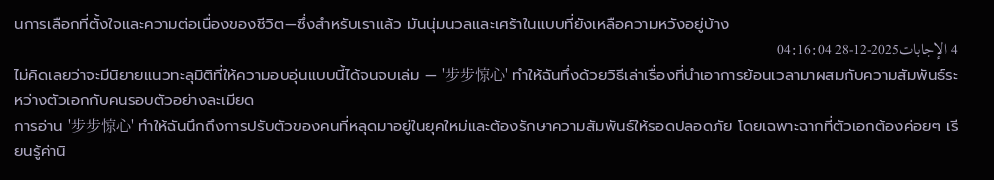นการเลือกที่ตั้งใจและความต่อเนื่องของชีวิต—ซึ่งสำหรับเราแล้ว มันนุ่มนวลและเศร้าในแบบที่ยังเหลือความหวังอยู่บ้าง
4 الإجابات2025-12-28 04:16:04
ไม่คิดเลยว่าจะมีนิยายแนวทะลุมิติที่ให้ความอบอุ่นแบบนี้ได้จนจบเล่ม — '步步惊心' ทำให้ฉันทึ่งด้วยวิธีเล่าเรื่องที่นำเอาการย้อนเวลามาผสมกับความสัมพันธ์ระหว่างตัวเอกกับคนรอบตัวอย่างละเมียด
การอ่าน '步步惊心' ทำให้ฉันนึกถึงการปรับตัวของคนที่หลุดมาอยู่ในยุคใหม่และต้องรักษาความสัมพันธ์ให้รอดปลอดภัย โดยเฉพาะฉากที่ตัวเอกต้องค่อยๆ เรียนรู้ค่านิ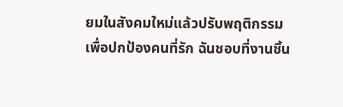ยมในสังคมใหม่แล้วปรับพฤติกรรมเพื่อปกป้องคนที่รัก ฉันชอบที่งานชิ้น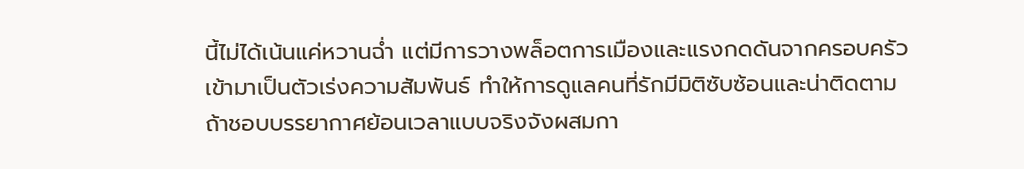นี้ไม่ได้เน้นแค่หวานฉ่ำ แต่มีการวางพล็อตการเมืองและแรงกดดันจากครอบครัวเข้ามาเป็นตัวเร่งความสัมพันธ์ ทำให้การดูแลคนที่รักมีมิติซับซ้อนและน่าติดตาม
ถ้าชอบบรรยากาศย้อนเวลาแบบจริงจังผสมกา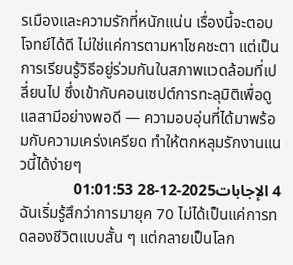รเมืองและความรักที่หนักแน่น เรื่องนี้จะตอบโจทย์ได้ดี ไม่ใช่แค่การตามหาโชคชะตา แต่เป็นการเรียนรู้วิธีอยู่ร่วมกันในสภาพแวดล้อมที่เปลี่ยนไป ซึ่งเข้ากับคอนเซปต์การทะลุมิติเพื่อดูแลสามีอย่างพอดี — ความอบอุ่นที่ได้มาพร้อมกับความเคร่งเครียด ทำให้ตกหลุมรักงานแนวนี้ได้ง่ายๆ
4 الإجابات2025-12-28 01:01:53
ฉันเริ่มรู้สึกว่าการมายุค 70 ไม่ได้เป็นแค่การทดลองชีวิตแบบสั้น ๆ แต่กลายเป็นโลก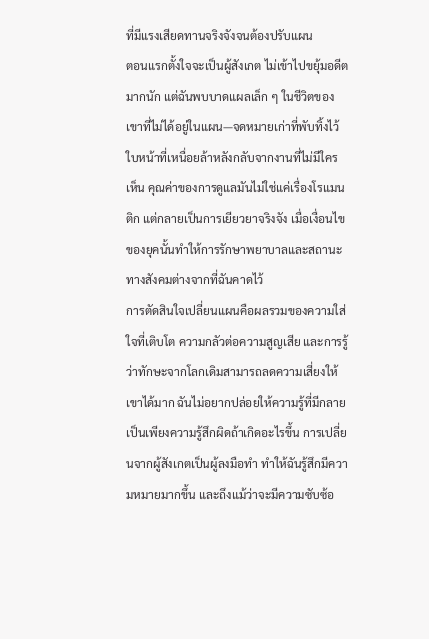ที่มีแรงเสียดทานจริงจังจนต้องปรับแผน
ตอนแรกตั้งใจจะเป็นผู้สังเกต ไม่เข้าไปขยุ้มอดีตมากนัก แต่ฉันพบบาดแผลเล็ก ๆ ในชีวิตของเขาที่ไม่ได้อยู่ในแผน—จดหมายเก่าที่พับทิ้งไว้ ใบหน้าที่เหนื่อยล้าหลังกลับจากงานที่ไม่มีใครเห็น คุณค่าของการดูแลมันไม่ใช่แค่เรื่องโรแมนติก แต่กลายเป็นการเยียวยาจริงจัง เมื่อเงื่อนไขของยุคนั้นทำให้การรักษาพยาบาลและสถานะทางสังคมต่างจากที่ฉันคาดไว้
การตัดสินใจเปลี่ยนแผนคือผลรวมของความใส่ใจที่เติบโต ความกลัวต่อความสูญเสีย และการรู้ว่าทักษะจากโลกเดิมสามารถลดความเสี่ยงให้เขาได้มาก ฉันไม่อยากปล่อยให้ความรู้ที่มีกลายเป็นเพียงความรู้สึกผิดถ้าเกิดอะไรขึ้น การเปลี่ยนจากผู้สังเกตเป็นผู้ลงมือทำ ทำให้ฉันรู้สึกมีความหมายมากขึ้น และถึงแม้ว่าจะมีความซับซ้อ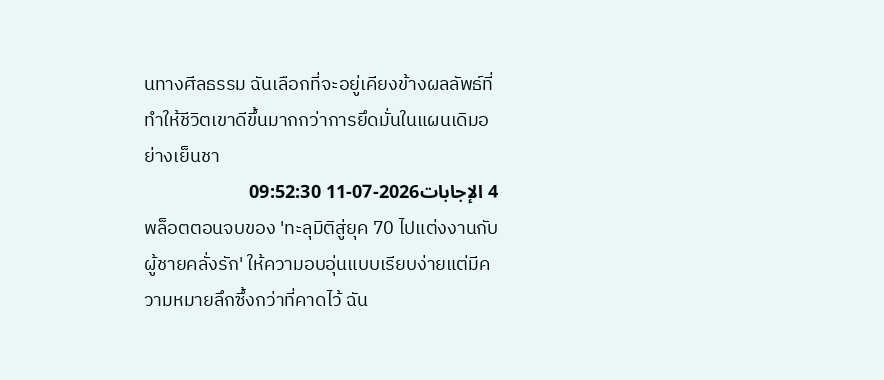นทางศีลธรรม ฉันเลือกที่จะอยู่เคียงข้างผลลัพธ์ที่ทำให้ชีวิตเขาดีขึ้นมากกว่าการยึดมั่นในแผนเดิมอย่างเย็นชา
4 الإجابات2026-07-11 09:52:30
พล็อตตอนจบของ 'ทะลุมิติสู่ยุค 70 ไปแต่งงานกับผู้ชายคลั่งรัก' ให้ความอบอุ่นแบบเรียบง่ายแต่มีความหมายลึกซึ้งกว่าที่คาดไว้ ฉัน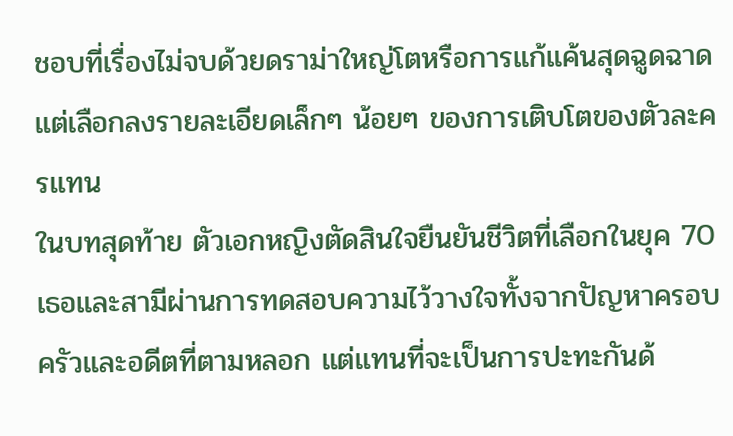ชอบที่เรื่องไม่จบด้วยดราม่าใหญ่โตหรือการแก้แค้นสุดฉูดฉาด แต่เลือกลงรายละเอียดเล็กๆ น้อยๆ ของการเติบโตของตัวละครแทน
ในบทสุดท้าย ตัวเอกหญิงตัดสินใจยืนยันชีวิตที่เลือกในยุค 70 เธอและสามีผ่านการทดสอบความไว้วางใจทั้งจากปัญหาครอบครัวและอดีตที่ตามหลอก แต่แทนที่จะเป็นการปะทะกันด้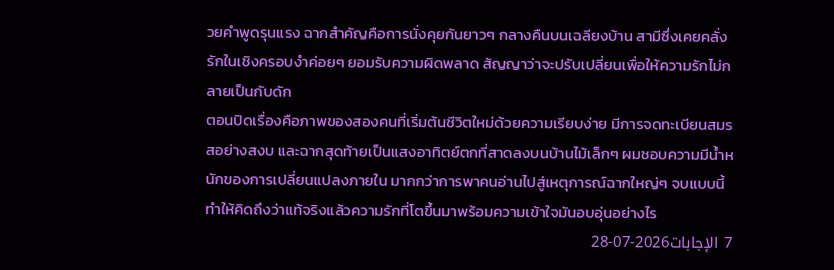วยคำพูดรุนแรง ฉากสำคัญคือการนั่งคุยกันยาวๆ กลางคืนบนเฉลียงบ้าน สามีซึ่งเคยคลั่งรักในเชิงครอบงำค่อยๆ ยอมรับความผิดพลาด สัญญาว่าจะปรับเปลี่ยนเพื่อให้ความรักไม่กลายเป็นกับดัก
ตอนปิดเรื่องคือภาพของสองคนที่เริ่มต้นชีวิตใหม่ด้วยความเรียบง่าย มีการจดทะเบียนสมรสอย่างสงบ และฉากสุดท้ายเป็นแสงอาทิตย์ตกที่สาดลงบนบ้านไม้เล็กๆ ผมชอบความมีน้ำหนักของการเปลี่ยนแปลงภายใน มากกว่าการพาคนอ่านไปสู่เหตุการณ์ฉากใหญ่ๆ จบแบบนี้ทำให้คิดถึงว่าแท้จริงแล้วความรักที่โตขึ้นมาพร้อมความเข้าใจมันอบอุ่นอย่างไร
7 الإجابات2026-07-28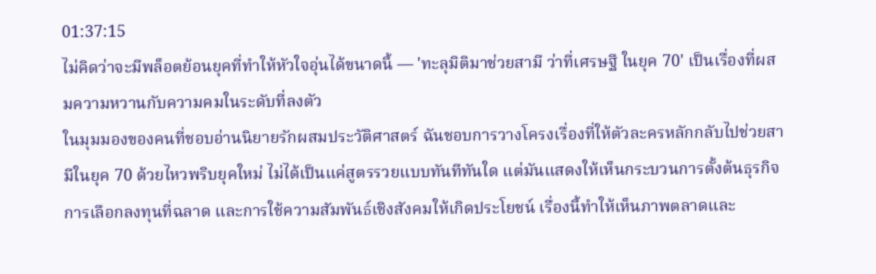01:37:15
ไม่คิดว่าจะมีพล็อตย้อนยุคที่ทำให้หัวใจอุ่นได้ขนาดนี้ — 'ทะลุมิติมาช่วยสามี ว่าที่เศรษฐี ในยุค 70' เป็นเรื่องที่ผสมความหวานกับความคมในระดับที่ลงตัว
ในมุมมองของคนที่ชอบอ่านนิยายรักผสมประวัติศาสตร์ ฉันชอบการวางโครงเรื่องที่ให้ตัวละครหลักกลับไปช่วยสามีในยุค 70 ด้วยไหวพริบยุคใหม่ ไม่ได้เป็นแค่สูตรรวยแบบทันทีทันใด แต่มันแสดงให้เห็นกระบวนการตั้งต้นธุรกิจ การเลือกลงทุนที่ฉลาด และการใช้ความสัมพันธ์เชิงสังคมให้เกิดประโยชน์ เรื่องนี้ทำให้เห็นภาพตลาดและ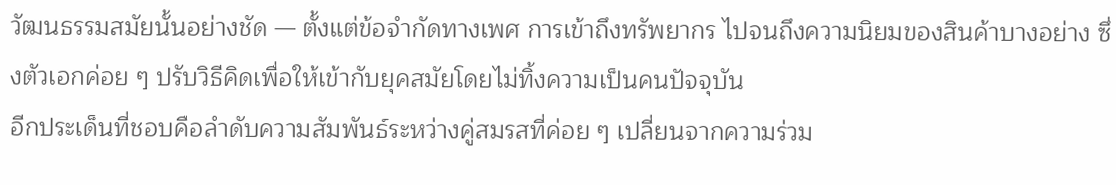วัฒนธรรมสมัยนั้นอย่างชัด — ตั้งแต่ข้อจำกัดทางเพศ การเข้าถึงทรัพยากร ไปจนถึงความนิยมของสินค้าบางอย่าง ซึ่งตัวเอกค่อย ๆ ปรับวิธีคิดเพื่อให้เข้ากับยุคสมัยโดยไม่ทิ้งความเป็นคนปัจจุบัน
อีกประเด็นที่ชอบคือลำดับความสัมพันธ์ระหว่างคู่สมรสที่ค่อย ๆ เปลี่ยนจากความร่วม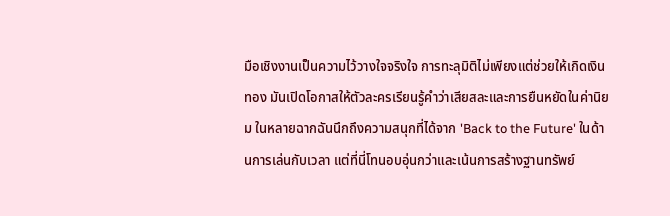มือเชิงงานเป็นความไว้วางใจจริงใจ การทะลุมิติไม่เพียงแต่ช่วยให้เกิดเงินทอง มันเปิดโอกาสให้ตัวละครเรียนรู้คำว่าเสียสละและการยืนหยัดในค่านิยม ในหลายฉากฉันนึกถึงความสนุกที่ได้จาก 'Back to the Future' ในด้านการเล่นกับเวลา แต่ที่นี่โทนอบอุ่นกว่าและเน้นการสร้างฐานทรัพย์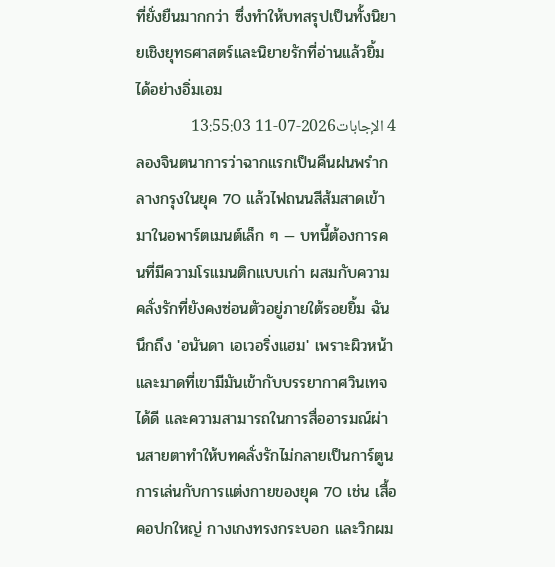ที่ยั่งยืนมากกว่า ซึ่งทำให้บทสรุปเป็นทั้งนิยายเชิงยุทธศาสตร์และนิยายรักที่อ่านแล้วยิ้มได้อย่างอิ่มเอม
4 الإجابات2026-07-11 13:55:03
ลองจินตนาการว่าฉากแรกเป็นคืนฝนพรำกลางกรุงในยุค 70 แล้วไฟถนนสีส้มสาดเข้ามาในอพาร์ตเมนต์เล็ก ๆ — บทนี้ต้องการคนที่มีความโรแมนติกแบบเก่า ผสมกับความคลั่งรักที่ยังคงซ่อนตัวอยู่ภายใต้รอยยิ้ม ฉันนึกถึง 'อนันดา เอเวอริ่งแฮม' เพราะผิวหน้าและมาดที่เขามีมันเข้ากับบรรยากาศวินเทจได้ดี และความสามารถในการสื่ออารมณ์ผ่านสายตาทำให้บทคลั่งรักไม่กลายเป็นการ์ตูน
การเล่นกับการแต่งกายของยุค 70 เช่น เสื้อคอปกใหญ่ กางเกงทรงกระบอก และวิกผม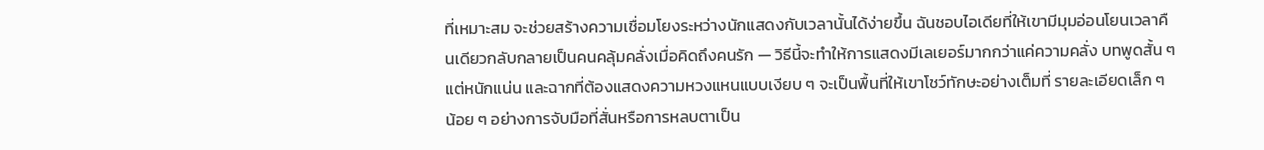ที่เหมาะสม จะช่วยสร้างความเชื่อมโยงระหว่างนักแสดงกับเวลานั้นได้ง่ายขึ้น ฉันชอบไอเดียที่ให้เขามีมุมอ่อนโยนเวลาคืนเดียวกลับกลายเป็นคนคลุ้มคลั่งเมื่อคิดถึงคนรัก — วิธีนี้จะทำให้การแสดงมีเลเยอร์มากกว่าแค่ความคลั่ง บทพูดสั้น ๆ แต่หนักแน่น และฉากที่ต้องแสดงความหวงแหนแบบเงียบ ๆ จะเป็นพื้นที่ให้เขาโชว์ทักษะอย่างเต็มที่ รายละเอียดเล็ก ๆ น้อย ๆ อย่างการจับมือที่สั่นหรือการหลบตาเป็น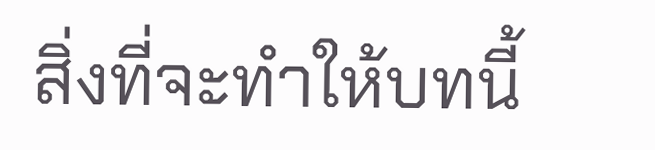สิ่งที่จะทำให้บทนี้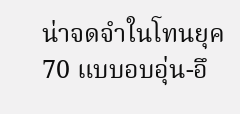น่าจดจำในโทนยุค 70 แบบอบอุ่น-อึ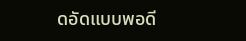ดอัดแบบพอดี